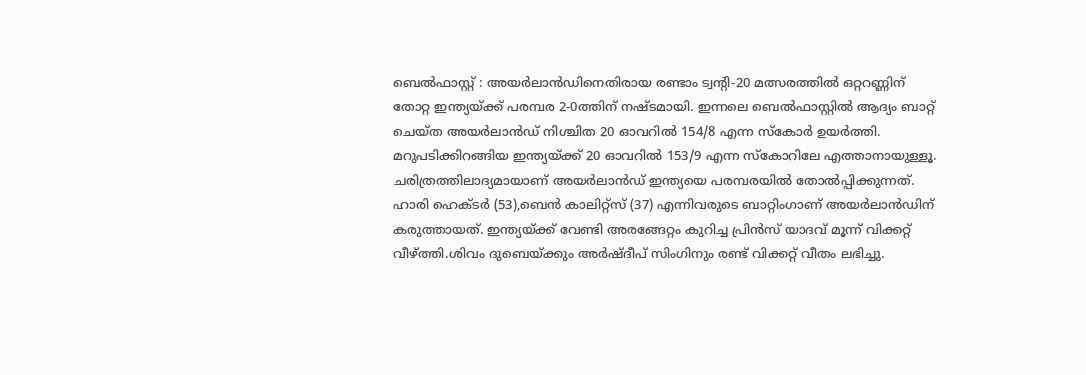ബെൽഫാസ്റ്റ് : അയർലാൻഡിനെതിരായ രണ്ടാം ട്വന്റി-20 മത്സരത്തിൽ ഒറ്ററണ്ണിന് തോറ്റ ഇന്ത്യയ്ക്ക് പരമ്പര 2-0ത്തിന് നഷ്ടമായി. ഇന്നലെ ബെൽഫാസ്റ്റിൽ ആദ്യം ബാറ്റ് ചെയ്ത അയർലാൻഡ് നിശ്ചിത 20 ഓവറിൽ 154/8 എന്ന സ്കോർ ഉയർത്തി. മറുപടിക്കിറങ്ങിയ ഇന്ത്യയ്ക്ക് 20 ഓവറിൽ 153/9 എന്ന സ്കോറിലേ എത്താനായുള്ളൂ. ചരിത്രത്തിലാദ്യമായാണ് അയർലാൻഡ് ഇന്ത്യയെ പരമ്പരയിൽ തോൽപ്പിക്കുന്നത്.
ഹാരി ഹെക്ടർ (53),ബെൻ കാലിറ്റ്സ് (37) എന്നിവരുടെ ബാറ്റിംഗാണ് അയർലാൻഡിന് കരുത്തായത്. ഇന്ത്യയ്ക്ക് വേണ്ടി അരങ്ങേറ്റം കുറിച്ച പ്രിൻസ് യാദവ് മൂന്ന് വിക്കറ്റ് വീഴ്ത്തി.ശിവം ദുബെയ്ക്കും അർഷ്ദീപ് സിംഗിനും രണ്ട് വിക്കറ്റ് വീതം ലഭിച്ചു.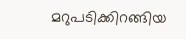മറുപടിക്കിറങ്ങിയ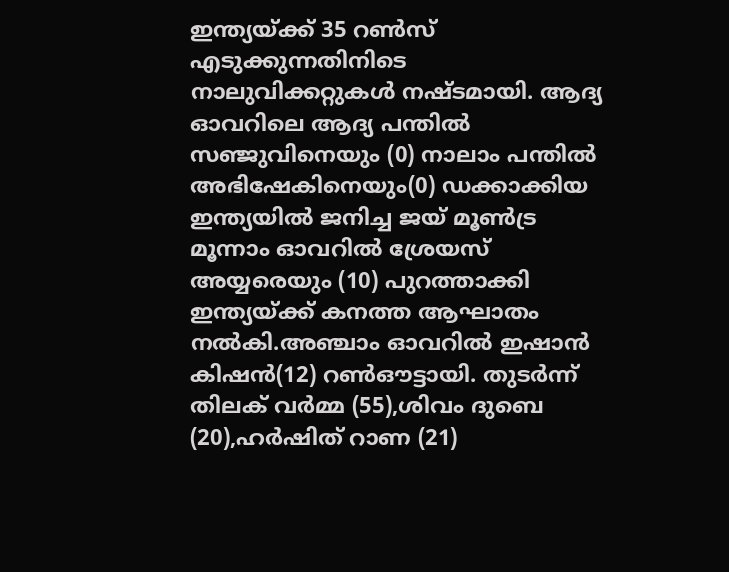ഇന്ത്യയ്ക്ക് 35 റൺസ് എടുക്കുന്നതിനിടെ നാലുവിക്കറ്റുകൾ നഷ്ടമായി. ആദ്യ ഓവറിലെ ആദ്യ പന്തിൽ സഞ്ജുവിനെയും (0) നാലാം പന്തിൽ അഭിഷേകിനെയും(0) ഡക്കാക്കിയ ഇന്ത്യയിൽ ജനിച്ച ജയ് മൂൺട്ര മൂന്നാം ഓവറിൽ ശ്രേയസ് അയ്യരെയും (10) പുറത്താക്കി ഇന്ത്യയ്ക്ക് കനത്ത ആഘാതം നൽകി.അഞ്ചാം ഓവറിൽ ഇഷാൻ കിഷൻ(12) റൺഔട്ടായി. തുടർന്ന് തിലക് വർമ്മ (55),ശിവം ദുബെ (20),ഹർഷിത് റാണ (21)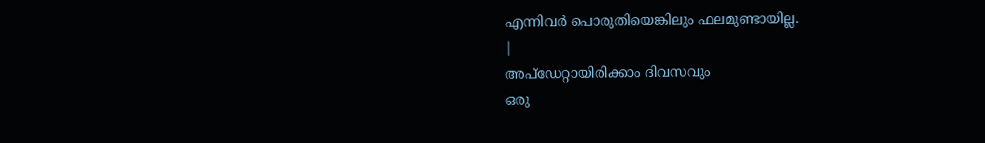എന്നിവർ പൊരുതിയെങ്കിലും ഫലമുണ്ടായില്ല.
|
അപ്ഡേറ്റായിരിക്കാം ദിവസവും
ഒരു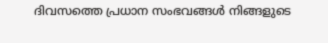ദിവസത്തെ പ്രധാന സംഭവങ്ങൾ നിങ്ങളുടെ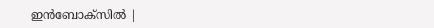ഇൻബോക്സിൽ |